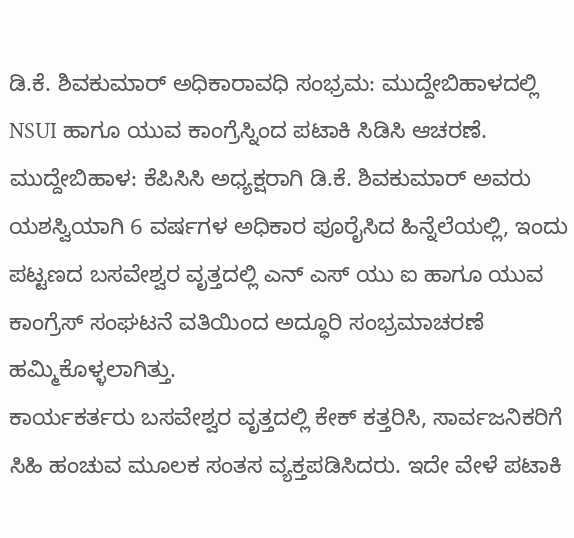ಡಿ.ಕೆ. ಶಿವಕುಮಾರ್ ಅಧಿಕಾರಾವಧಿ ಸಂಭ್ರಮ: ಮುದ್ದೇಬಿಹಾಳದಲ್ಲಿ NSUI ಹಾಗೂ ಯುವ ಕಾಂಗ್ರೆಸ್ನಿಂದ ಪಟಾಕಿ ಸಿಡಿಸಿ ಆಚರಣೆ.
ಮುದ್ದೇಬಿಹಾಳ: ಕೆಪಿಸಿಸಿ ಅಧ್ಯಕ್ಷರಾಗಿ ಡಿ.ಕೆ. ಶಿವಕುಮಾರ್ ಅವರು ಯಶಸ್ವಿಯಾಗಿ 6 ವರ್ಷಗಳ ಅಧಿಕಾರ ಪೂರೈಸಿದ ಹಿನ್ನೆಲೆಯಲ್ಲಿ, ಇಂದು ಪಟ್ಟಣದ ಬಸವೇಶ್ವರ ವೃತ್ತದಲ್ಲಿ ಎನ್ ಎಸ್ ಯು ಐ ಹಾಗೂ ಯುವ ಕಾಂಗ್ರೆಸ್ ಸಂಘಟನೆ ವತಿಯಿಂದ ಅದ್ಧೂರಿ ಸಂಭ್ರಮಾಚರಣೆ ಹಮ್ಮಿಕೊಳ್ಳಲಾಗಿತ್ತು.
ಕಾರ್ಯಕರ್ತರು ಬಸವೇಶ್ವರ ವೃತ್ತದಲ್ಲಿ ಕೇಕ್ ಕತ್ತರಿಸಿ, ಸಾರ್ವಜನಿಕರಿಗೆ ಸಿಹಿ ಹಂಚುವ ಮೂಲಕ ಸಂತಸ ವ್ಯಕ್ತಪಡಿಸಿದರು. ಇದೇ ವೇಳೆ ಪಟಾಕಿ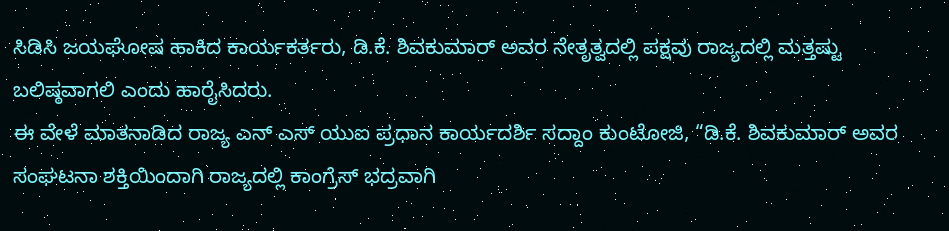ಸಿಡಿಸಿ ಜಯಘೋಷ ಹಾಕಿದ ಕಾರ್ಯಕರ್ತರು, ಡಿ.ಕೆ. ಶಿವಕುಮಾರ್ ಅವರ ನೇತೃತ್ವದಲ್ಲಿ ಪಕ್ಷವು ರಾಜ್ಯದಲ್ಲಿ ಮತ್ತಷ್ಟು ಬಲಿಷ್ಠವಾಗಲಿ ಎಂದು ಹಾರೈಸಿದರು.
ಈ ವೇಳೆ ಮಾತನಾಡಿದ ರಾಜ್ಯ ಎನ್ ಎಸ್ ಯುಐ ಪ್ರಧಾನ ಕಾರ್ಯದರ್ಶಿ ಸದ್ದಾಂ ಕುಂಟೋಜಿ, “ಡಿ.ಕೆ. ಶಿವಕುಮಾರ್ ಅವರ ಸಂಘಟನಾ ಶಕ್ತಿಯಿಂದಾಗಿ ರಾಜ್ಯದಲ್ಲಿ ಕಾಂಗ್ರೆಸ್ ಭದ್ರವಾಗಿ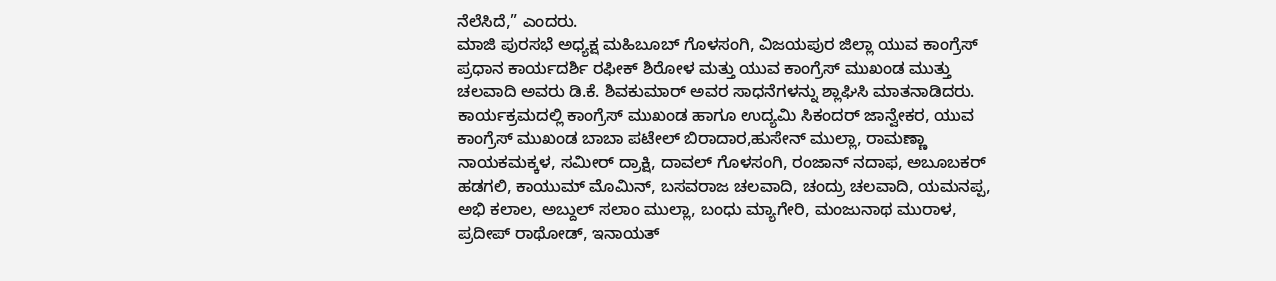ನೆಲೆಸಿದೆ,” ಎಂದರು.
ಮಾಜಿ ಪುರಸಭೆ ಅಧ್ಯಕ್ಷ ಮಹಿಬೂಬ್ ಗೊಳಸಂಗಿ, ವಿಜಯಪುರ ಜಿಲ್ಲಾ ಯುವ ಕಾಂಗ್ರೆಸ್ ಪ್ರಧಾನ ಕಾರ್ಯದರ್ಶಿ ರಫೀಕ್ ಶಿರೋಳ ಮತ್ತು ಯುವ ಕಾಂಗ್ರೆಸ್ ಮುಖಂಡ ಮುತ್ತು ಚಲವಾದಿ ಅವರು ಡಿ.ಕೆ. ಶಿವಕುಮಾರ್ ಅವರ ಸಾಧನೆಗಳನ್ನು ಶ್ಲಾಘಿಸಿ ಮಾತನಾಡಿದರು.
ಕಾರ್ಯಕ್ರಮದಲ್ಲಿ ಕಾಂಗ್ರೆಸ್ ಮುಖಂಡ ಹಾಗೂ ಉದ್ಯಮಿ ಸಿಕಂದರ್ ಜಾನ್ವೇಕರ, ಯುವ ಕಾಂಗ್ರೆಸ್ ಮುಖಂಡ ಬಾಬಾ ಪಟೇಲ್ ಬಿರಾದಾರ,ಹುಸೇನ್ ಮುಲ್ಲಾ, ರಾಮಣ್ಣಾ ನಾಯಕಮಕ್ಕಳ, ಸಮೀರ್ ದ್ರಾಕ್ಷಿ, ದಾವಲ್ ಗೊಳಸಂಗಿ, ರಂಜಾನ್ ನದಾಫ, ಅಬೂಬಕರ್ ಹಡಗಲಿ, ಕಾಯುಮ್ ಮೊಮಿನ್, ಬಸವರಾಜ ಚಲವಾದಿ, ಚಂದ್ರು ಚಲವಾದಿ, ಯಮನಪ್ಪ, ಅಭಿ ಕಲಾಲ, ಅಬ್ದುಲ್ ಸಲಾಂ ಮುಲ್ಲಾ, ಬಂಧು ಮ್ಯಾಗೇರಿ, ಮಂಜುನಾಥ ಮುರಾಳ, ಪ್ರದೀಪ್ ರಾಥೋಡ್, ಇನಾಯತ್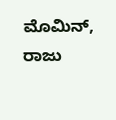ಮೊಮಿನ್, ರಾಜು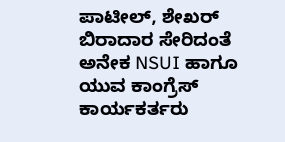ಪಾಟೀಲ್, ಶೇಖರ್ ಬಿರಾದಾರ ಸೇರಿದಂತೆ ಅನೇಕ NSUI ಹಾಗೂ ಯುವ ಕಾಂಗ್ರೆಸ್ ಕಾರ್ಯಕರ್ತರು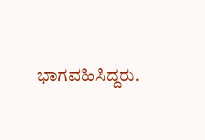ಭಾಗವಹಿಸಿದ್ದರು.